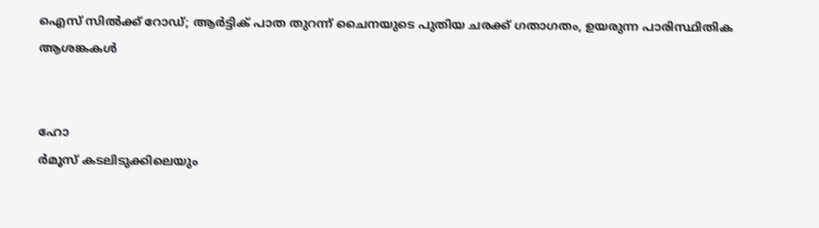ഐസ് സിൽക്ക് റോഡ്; ആർട്ടിക് പാത തുറന്ന് ചൈനയുടെ പുതിയ ചരക്ക് ഗതാഗതം, ഉയരുന്ന പാരിസ്ഥിതിക ആശങ്കകൾ


ഹോ
ർമൂസ് കടലിടുക്കിലെയും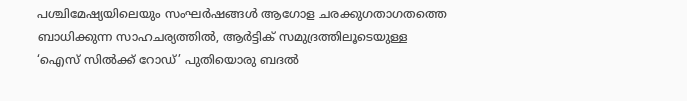പശ്ചിമേഷ്യയിലെയും സംഘർഷങ്ങൾ ആഗോള ചരക്കുഗതാഗതത്തെ ബാധിക്കുന്ന സാഹചര്യത്തിൽ, ആർട്ടിക് സമുദ്രത്തിലൂടെയുള്ള ‘ഐസ് സിൽക്ക് റോഡ്’ പുതിയൊരു ബദൽ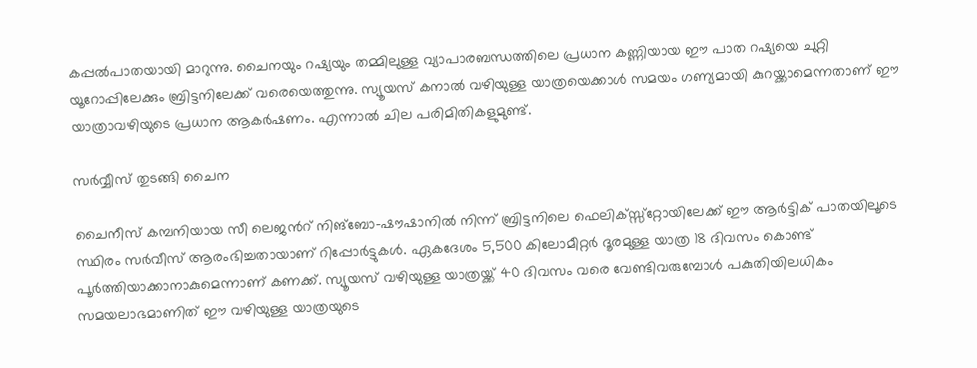കപ്പൽപാതയായി മാറുന്നു. ചൈനയും റഷ്യയും തമ്മിലുള്ള വ്യാപാരബന്ധത്തിലെ പ്രധാന കണ്ണിയായ ഈ പാത റഷ്യയെ ചുറ്റി യൂറോപ്പിലേക്കും ബ്രിട്ടനിലേക്ക് വരെയെത്തുന്നു. സ്യൂയസ് കനാൽ വഴിയുള്ള യാത്രയെക്കാൾ സമയം ഗണ്യമായി കുറയ്ക്കാമെന്നതാണ് ഈ യാത്രാവഴിയുടെ പ്രധാന ആകർഷണം. എന്നാൽ ചില പരിമിതികളുമുണ്ട്.

സർവ്വീസ് തുടങ്ങി ചൈന

ചൈനീസ് കമ്പനിയായ സീ ലെജൻറ് നിങ്ബോ-ഷൗഷാനിൽ നിന്ന് ബ്രിട്ടനിലെ ഫെലിക്സ്സ്റ്റോയിലേക്ക് ഈ ആർട്ടിക് പാതയിലൂടെ സ്ഥിരം സർവീസ് ആരംഭിച്ചതായാണ് റിപ്പോർട്ടുകൾ. ഏകദേശം 5,500 കിലോമീറ്റർ ദൂരമുള്ള യാത്ര 18 ദിവസം കൊണ്ട് പൂർത്തിയാക്കാനാകുമെന്നാണ് കണക്ക്. സ്യൂയസ് വഴിയുള്ള യാത്രയ്ക്ക് 40 ദിവസം വരെ വേണ്ടിവരുമ്പോൾ പകുതിയിലധികം സമയലാഭമാണിത് ഈ വഴിയുള്ള യാത്രയുടെ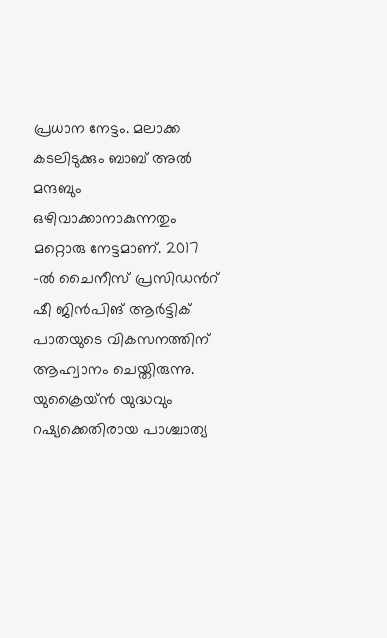പ്രധാന നേട്ടം. മലാക്ക കടലിടുക്കും ബാബ് അൽ മന്ദബും ഒഴിവാക്കാനാകുന്നതും മറ്റൊരു നേട്ടമാണ്. 2017 -ൽ ചൈനീസ് പ്രസിഡന്‍റ് ഷീ ജിൻപിങ് ആർട്ടിക് പാതയുടെ വികസനത്തിന് ആഹ്വാനം ചെയ്തിരുന്നു. യുക്രൈയ്ൻ യുദ്ധവും റഷ്യക്കെതിരായ പാശ്ചാത്യ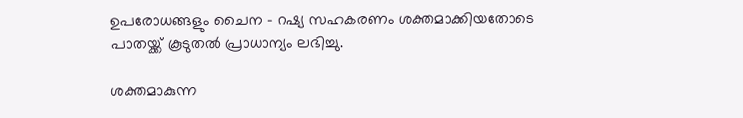ഉപരോധങ്ങളും ചൈന - റഷ്യ സഹകരണം ശക്തമാക്കിയതോടെ പാതയ്ക്ക് കൂടുതൽ പ്രാധാന്യം ലഭിച്ചു.

ശക്തമാകുന്ന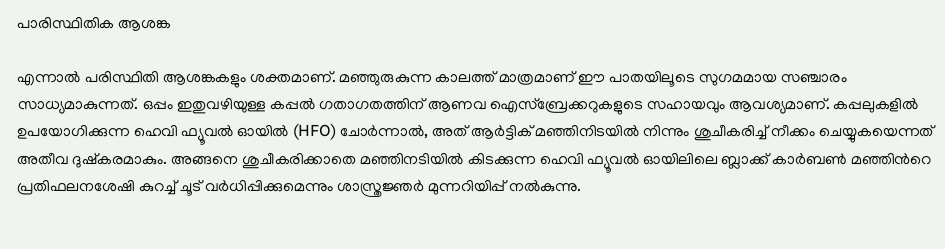പാരിസ്ഥിതിക ആശങ്ക

എന്നാൽ പരിസ്ഥിതി ആശങ്കകളും ശക്തമാണ്. മഞ്ഞുരുകുന്ന കാലത്ത് മാത്രമാണ് ഈ പാതയിലൂടെ സുഗമമായ സഞ്ചാരം സാധ്യമാകുന്നത്. ഒപ്പം ഇതുവഴിയുള്ള കപ്പൽ ഗതാഗതത്തിന് ആണവ ഐസ്ബ്രേക്കറുകളുടെ സഹായവും ആവശ്യമാണ്. കപ്പലുകളിൽ ഉപയോഗിക്കുന്ന ഹെവി ഫ്യൂവൽ ഓയിൽ (HFO) ചോർന്നാൽ, അത് ആർട്ടിക് മഞ്ഞിനിടയിൽ നിന്നും ശുചീകരിച്ച് നീക്കം ചെയ്യുകയെന്നത് അതീവ ദുഷ്കരമാകും. അങ്ങനെ ശുചീകരിക്കാതെ മഞ്ഞിനടിയിൽ കിടക്കുന്ന ഹെവി ഫ്യൂവൽ ഓയിലിലെ ബ്ലാക്ക് കാർബൺ മഞ്ഞിന്‍റെ പ്രതിഫലനശേഷി കുറച്ച് ചൂട് വർധിപ്പിക്കുമെന്നും ശാസ്ത്രജ്ഞർ മുന്നറിയിപ്പ് നൽകുന്നു.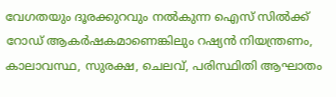വേഗതയും ദൂരക്കുറവും നൽകുന്ന ഐസ് സിൽക്ക് റോഡ് ആകർഷകമാണെങ്കിലും റഷ്യൻ നിയന്ത്രണം, കാലാവസ്ഥ, സുരക്ഷ, ചെലവ്, പരിസ്ഥിതി ആഘാതം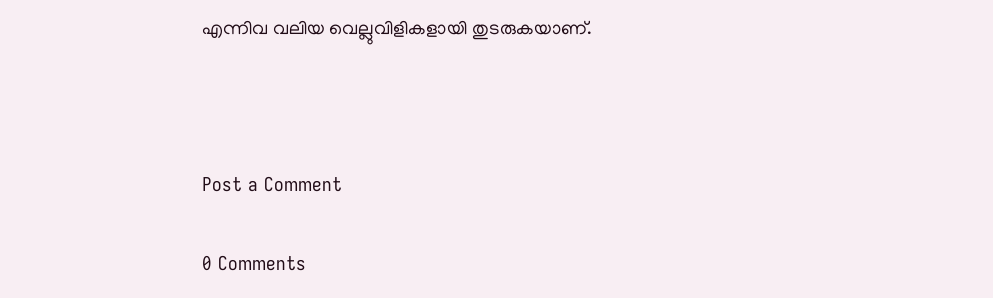എന്നിവ വലിയ വെല്ലുവിളികളായി തുടരുകയാണ്.



Post a Comment

0 Comments